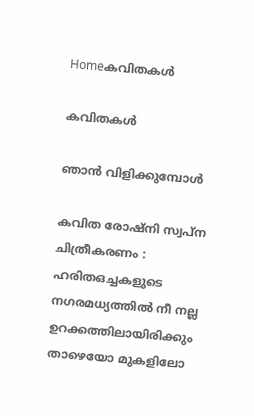Homeകവിതകൾ

കവിതകൾ

ഞാൻ വിളിക്കുമ്പോൾ

കവിത രോഷ്‌നി സ്വപ്ന ചിത്രീകരണം : ഹരിതഒച്ചകളുടെ നഗരമധ്യത്തിൽ നീ നല്ല ഉറക്കത്തിലായിരിക്കും താഴെയോ മുകളിലോ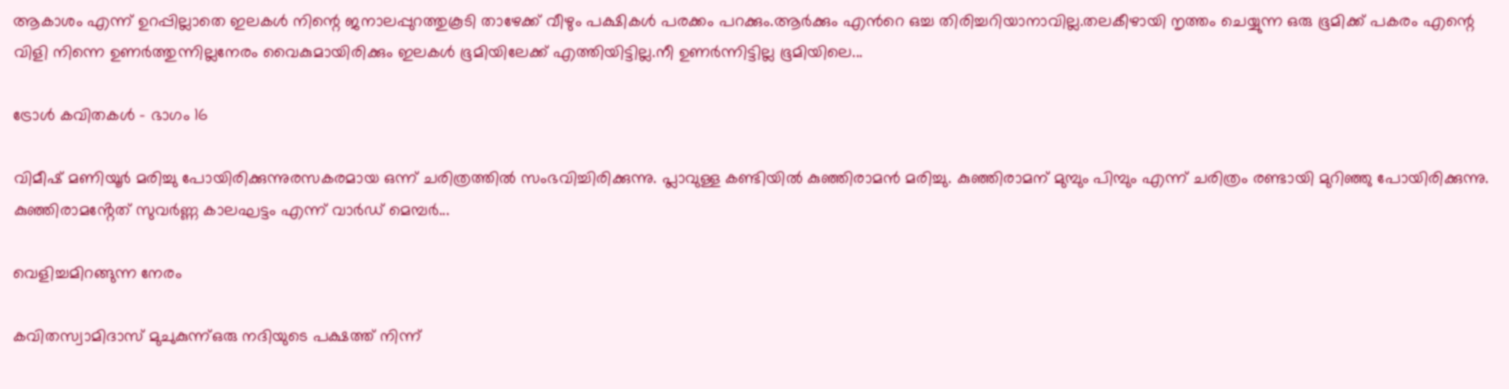ആകാശം എന്ന് ഉറപ്പില്ലാതെ ഇലകൾ നിന്റെ ജനാലപ്പുറത്തുകൂടി താഴേക്ക് വീഴും പക്ഷികൾ പരക്കം പറക്കും.ആർക്കും എൻറെ ഒച്ച തിരിച്ചറിയാനാവില്ല.തലകീഴായി നൃത്തം ചെയ്യുന്ന ഒരു ഭൂമിക്ക് പകരം എന്റെ വിളി നിന്നെ ഉണർത്തുന്നില്ലനേരം വൈകുമായിരിക്കും ഇലകൾ ഭൂമിയിലേക്ക് എത്തിയിട്ടില്ല.നീ ഉണർന്നിട്ടില്ല ഭൂമിയിലെ...

ട്രോൾ കവിതകൾ – ഭാഗം 16

വിമീഷ് മണിയൂർ മരിച്ചു പോയിരിക്കുന്നുരസകരമായ ഒന്ന് ചരിത്രത്തിൽ സംഭവിച്ചിരിക്കുന്നു. പ്ലാവുള്ള കണ്ടിയിൽ കുഞ്ഞിരാമൻ മരിച്ചു. കുഞ്ഞിരാമന് മുമ്പും പിമ്പും എന്ന് ചരിത്രം രണ്ടായി മുറിഞ്ഞു പോയിരിക്കുന്നു. കുഞ്ഞിരാമൻ്റേത് സുവർണ്ണ കാലഘട്ടം എന്ന് വാർഡ് മെമ്പർ...

വെളിച്ചമിറങ്ങുന്ന നേരം

കവിതസ്വാമിദാസ് മുചുകുന്ന്ഒരു നദിയുടെ പക്ഷത്ത് നിന്ന്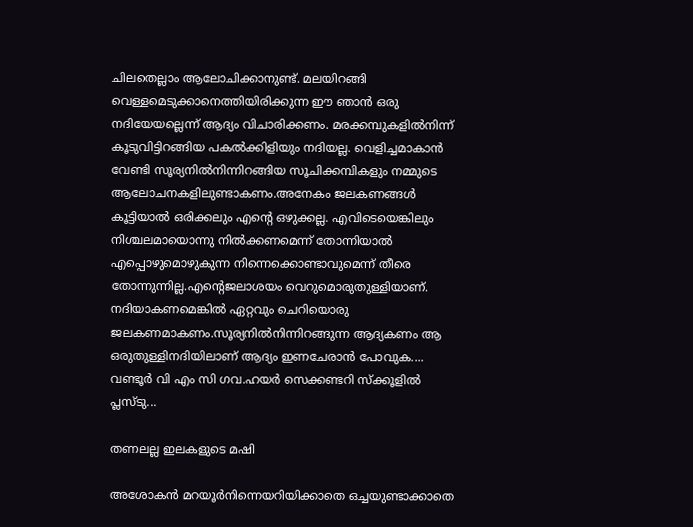ചിലതെല്ലാം ആലോചിക്കാനുണ്ട്. മലയിറങ്ങി വെള്ളമെടുക്കാനെത്തിയിരിക്കുന്ന ഈ ഞാൻ ഒരു നദിയേയല്ലെന്ന് ആദ്യം വിചാരിക്കണം. മരക്കമ്പുകളിൽനിന്ന് കൂടുവിട്ടിറങ്ങിയ പകൽക്കിളിയും നദിയല്ല. വെളിച്ചമാകാൻ വേണ്ടി സൂര്യനിൽനിന്നിറങ്ങിയ സൂചിക്കമ്പികളും നമ്മുടെ ആലോചനകളിലുണ്ടാകണം.അനേകം ജലകണങ്ങൾ കൂട്ടിയാൽ ഒരിക്കലും എൻ്റെ ഒഴുക്കല്ല. എവിടെയെങ്കിലും നിശ്ചലമായൊന്നു നിൽക്കണമെന്ന് തോന്നിയാൽ എപ്പൊഴുമൊഴുകുന്ന നിന്നെക്കൊണ്ടാവുമെന്ന് തീരെ തോന്നുന്നില്ല.എൻ്റെജലാശയം വെറുമൊരുതുള്ളിയാണ്. നദിയാകണമെങ്കിൽ ഏറ്റവും ചെറിയൊരു ജലകണമാകണം.സൂര്യനിൽനിന്നിറങ്ങുന്ന ആദ്യകണം ആ ഒരുതുള്ളിനദിയിലാണ് ആദ്യം ഇണചേരാൻ പോവുക.... വണ്ടൂർ വി എം സി ഗവ.ഹയർ സെക്കണ്ടറി സ്ക്കൂളിൽ പ്ലസ്ടു...

തണലല്ല ഇലകളുടെ മഷി

അശോകന്‍ മറയൂര്‍നിന്നെയറിയിക്കാതെ ഒച്ചയുണ്ടാക്കാതെ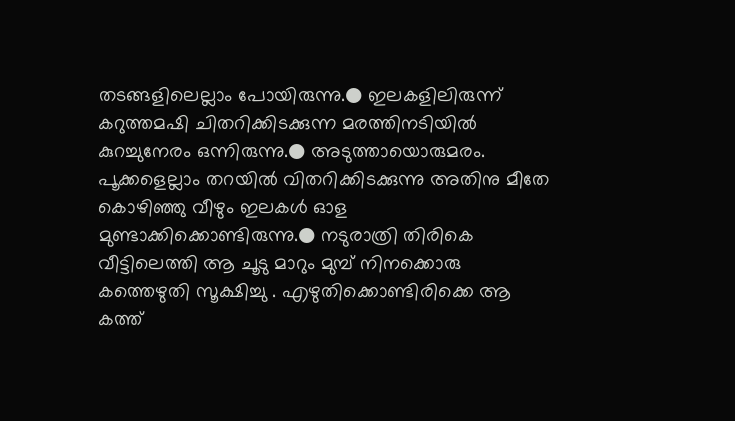തടങ്ങളിലെല്ലാം പോയിരുന്നു.● ഇലകളിലിരുന്ന് കറുത്തമഷി ചിതറിക്കിടക്കുന്ന മരത്തിനടിയിൽ കുറച്ചുനേരം ഒന്നിരുന്നു.● അടുത്തായൊരുമരം. പൂക്കളെല്ലാം തറയിൽ വിതറിക്കിടക്കുന്നു അതിനു മീതേ കൊഴിഞ്ഞു വീഴും ഇലകൾ ഓള മുണ്ടാക്കിക്കൊണ്ടിരുന്നു.● നടുരാത്രി തിരികെ വീട്ടിലെത്തി ആ ചൂടു മാറും മുമ്പ് നിനക്കൊരു കത്തെഴുതി സൂക്ഷിച്ചു . എഴുതിക്കൊണ്ടിരിക്കെ ആ കത്ത്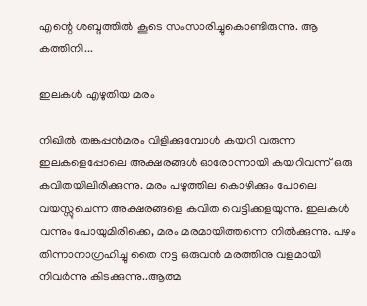എന്റെ ശബ്ദത്തിൽ കൂടെ സംസാരിച്ചുകൊണ്ടിരുന്നു. ആ കത്തിനി...

ഇലകൾ എഴുതിയ മരം

നിഖിൽ തങ്കപ്പൻമരം വിളിക്കുമ്പോൾ കയറി വരുന്ന ഇലകളെപ്പോലെ അക്ഷരങ്ങൾ ഓരോന്നായി കയറിവന്ന് ഒരു കവിതയിലിരിക്കുന്നു. മരം പഴുത്തില കൊഴിക്കും പോലെ വയസ്സുചെന്ന അക്ഷരങ്ങളെ കവിത വെട്ടിക്കളയുന്നു. ഇലകൾ വന്നും പോയുമിരിക്കെ, മരം മരമായിത്തന്നെ നിൽക്കുന്നു. പഴം തിന്നാനാഗ്രഹിച്ചു തൈ നട്ട ഒരുവൻ മരത്തിനു വളമായി നിവർന്നു കിടക്കുന്നു..ആത്മ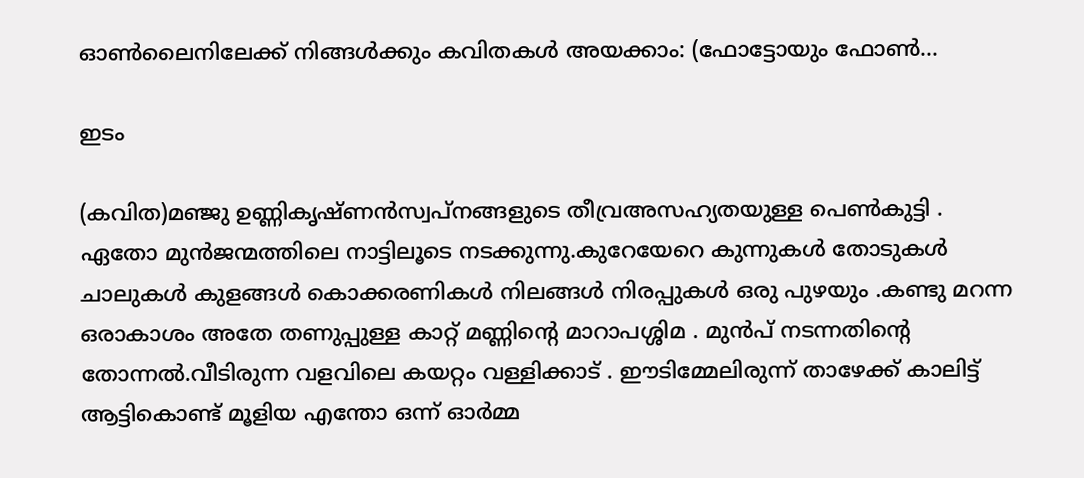ഓൺലൈനിലേക്ക് നിങ്ങൾക്കും കവിതകൾ അയക്കാം: (ഫോട്ടോയും ഫോണ്‍...

ഇടം

(കവിത)മഞ്ജു ഉണ്ണികൃഷ്ണൻസ്വപ്നങ്ങളുടെ തീവ്രഅസഹ്യതയുള്ള പെൺകുട്ടി . ഏതോ മുൻജന്മത്തിലെ നാട്ടിലൂടെ നടക്കുന്നു.കുറേയേറെ കുന്നുകൾ തോടുകൾ ചാലുകൾ കുളങ്ങൾ കൊക്കരണികൾ നിലങ്ങൾ നിരപ്പുകൾ ഒരു പുഴയും .കണ്ടു മറന്ന ഒരാകാശം അതേ തണുപ്പുള്ള കാറ്റ് മണ്ണിൻ്റെ മാറാപശ്ശിമ . മുൻപ് നടന്നതിൻ്റെ തോന്നൽ.വീടിരുന്ന വളവിലെ കയറ്റം വള്ളിക്കാട് . ഈടിമ്മേലിരുന്ന് താഴേക്ക് കാലിട്ട് ആട്ടികൊണ്ട് മൂളിയ എന്തോ ഒന്ന് ഓർമ്മ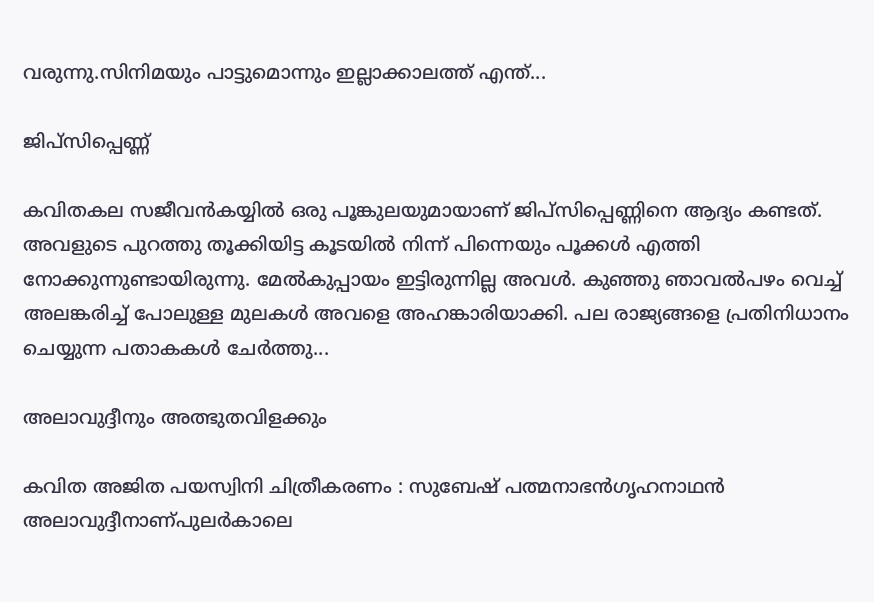വരുന്നു.സിനിമയും പാട്ടുമൊന്നും ഇല്ലാക്കാലത്ത് എന്ത്...

ജിപ്സിപ്പെണ്ണ്

കവിതകല സജീവൻകയ്യിൽ ഒരു പൂങ്കുലയുമായാണ് ജിപ്സിപ്പെണ്ണിനെ ആദ്യം കണ്ടത്. അവളുടെ പുറത്തു തൂക്കിയിട്ട കൂടയിൽ നിന്ന് പിന്നെയും പൂക്കൾ എത്തി നോക്കുന്നുണ്ടായിരുന്നു. മേൽകുപ്പായം ഇട്ടിരുന്നില്ല അവൾ. കുഞ്ഞു ഞാവൽപഴം വെച്ച് അലങ്കരിച്ച് പോലുള്ള മുലകൾ അവളെ അഹങ്കാരിയാക്കി. പല രാജ്യങ്ങളെ പ്രതിനിധാനം ചെയ്യുന്ന പതാകകൾ ചേർത്തു...

അലാവുദ്ദീനും അത്ഭുതവിളക്കും

കവിത അജിത പയസ്വിനി ചിത്രീകരണം : സുബേഷ് പത്മനാഭൻഗൃഹനാഥൻ അലാവുദ്ദീനാണ്പുലർകാലെ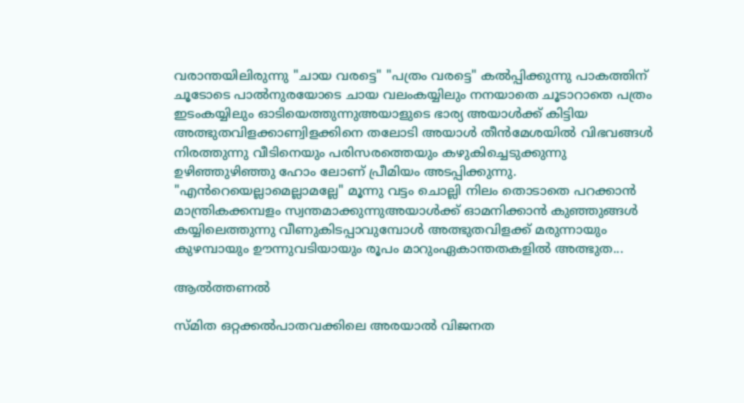വരാന്തയിലിരുന്നു "ചായ വരട്ടെ" "പത്രം വരട്ടെ" കൽപ്പിക്കുന്നു പാകത്തിന് ചൂടോടെ പാൽനുരയോടെ ചായ വലംകയ്യിലും നനയാതെ ചൂടാറാതെ പത്രം ഇടംകയ്യിലും ഓടിയെത്തുന്നുഅയാളുടെ ഭാര്യ അയാൾക്ക്‌ കിട്ടിയ അത്ഭുതവിളക്കാണ്വിളക്കിനെ തലോടി അയാൾ തീൻമേശയിൽ വിഭവങ്ങൾ നിരത്തുന്നു വീടിനെയും പരിസരത്തെയും കഴുകിച്ചെടുക്കുന്നു ഉഴിഞ്ഞുഴിഞ്ഞു ഹോം ലോണ് പ്രീമിയം അടപ്പിക്കുന്നു. "എൻറെയെല്ലാമെല്ലാമല്ലേ" മൂന്നു വട്ടം ചൊല്ലി നിലം തൊടാതെ പറക്കാൻ മാന്ത്രികക്കമ്പളം സ്വന്തമാക്കുന്നുഅയാൾക്ക് ഓമനിക്കാൻ കുഞ്ഞുങ്ങൾ കയ്യിലെത്തുന്നു വീണുകിടപ്പാവുമ്പോൾ അത്ഭുതവിളക്ക് മരുന്നായും കുഴമ്പായും ഊന്നുവടിയായും രൂപം മാറുംഏകാന്തതകളിൽ അത്ഭുത...

ആൽത്തണൽ

സ്മിത ഒറ്റക്കൽപാതവക്കിലെ അരയാൽ വിജനത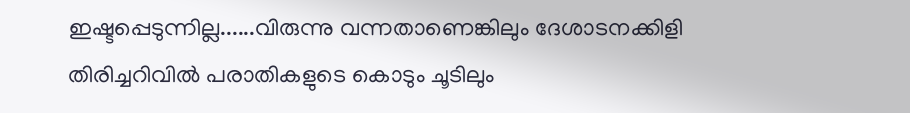ഇഷ്ടപ്പെടുന്നില്ല......വിരുന്നു വന്നതാണെങ്കിലും ദേശാടനക്കിളി തിരിച്ചറിവിൽ പരാതികളുടെ കൊടും ചൂടിലും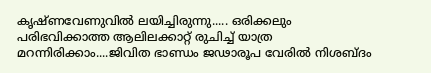കൃഷ്ണവേണുവിൽ ലയിച്ചിരുന്നു..... ഒരിക്കലും പരിഭവിക്കാത്ത ആലിലക്കാറ്റ് രുചിച്ച് യാത്ര മറന്നിരിക്കാം....ജിവിത ഭാണ്ഡം ജഢാരൂപ വേരിൽ നിശബ്ദം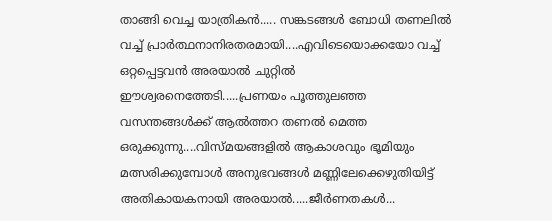താങ്ങി വെച്ച യാത്രികൻ..... സങ്കടങ്ങൾ ബോധി തണലിൽ വച്ച് പ്രാർത്ഥനാനിരതരമായി....എവിടെയൊക്കയോ വച്ച് ഒറ്റപ്പെട്ടവൻ അരയാൽ ചുറ്റിൽ ഈശ്വരനെത്തേടി.....പ്രണയം പൂത്തുലഞ്ഞ വസന്തങ്ങൾക്ക് ആൽത്തറ തണൽ മെത്ത ഒരുക്കുന്നു....വിസ്മയങ്ങളിൽ ആകാശവും ഭൂമിയും മത്സരിക്കുമ്പോൾ അനുഭവങ്ങൾ മണ്ണിലേക്കെഴുതിയിട്ട് അതികായകനായി അരയാൽ.....ജീർണതകൾ...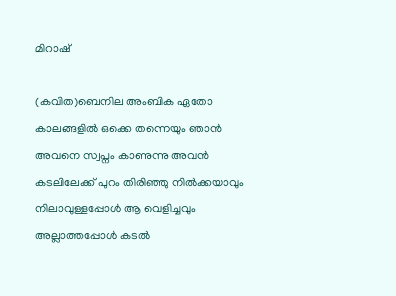മിറാഷ്

(കവിത)ബെനില അംബിക ഏതോ കാലങ്ങളിൽ ഒക്കെ തന്നെയും ഞാൻ അവനെ സ്വപ്നം കാണുന്നു അവൻ കടലിലേക്ക് പുറം തിരിഞ്ഞു നിൽക്കയാവും നിലാവുള്ളപ്പോൾ ആ വെളിച്ചവും അല്ലാത്തപ്പോൾ കടൽ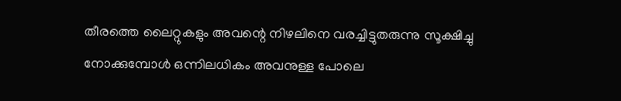തീരത്തെ ലൈറ്റുകളും അവന്റെ നിഴലിനെ വരച്ചിട്ടുതരുന്നു സൂക്ഷിച്ചു നോക്കുമ്പോൾ ഒന്നിലധികം അവനുള്ള പോലെ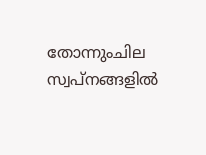തോന്നുംചില സ്വപ്നങ്ങളിൽ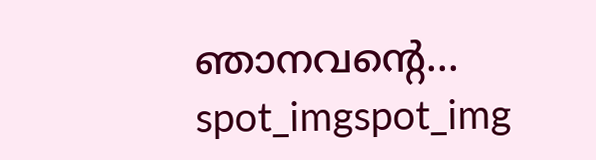ഞാനവന്റെ...
spot_imgspot_img